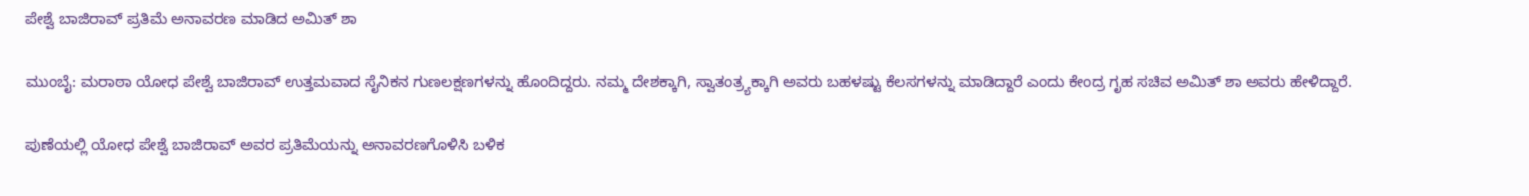ಪೇಶ್ವೆ ಬಾಜಿರಾವ್ ಪ್ರತಿಮೆ ಅನಾವರಣ ಮಾಡಿದ ಅಮಿತ್ ಶಾ

ಮುಂಬೈ: ಮರಾಠಾ ಯೋಧ ಪೇಶ್ವೆ ಬಾಜಿರಾವ್ ಉತ್ತಮವಾದ ಸೈನಿಕನ ಗುಣಲಕ್ಷಣಗಳನ್ನು ಹೊಂದಿದ್ದರು. ನಮ್ಮ ದೇಶಕ್ಕಾಗಿ, ಸ್ವಾತಂತ್ರ್ಯಕ್ಕಾಗಿ ಅವರು ಬಹಳಷ್ಟು ಕೆಲಸಗಳನ್ನು ಮಾಡಿದ್ದಾರೆ ಎಂದು ಕೇಂದ್ರ ಗೃಹ ಸಚಿವ ಅಮಿತ್ ಶಾ ಅವರು ಹೇಳಿದ್ದಾರೆ.

ಪುಣೆಯಲ್ಲಿ ಯೋಧ ಪೇಶ್ವೆ ಬಾಜಿರಾವ್ ಅವರ ಪ್ರತಿಮೆಯನ್ನು ಅನಾವರಣಗೊಳಿಸಿ ಬಳಿಕ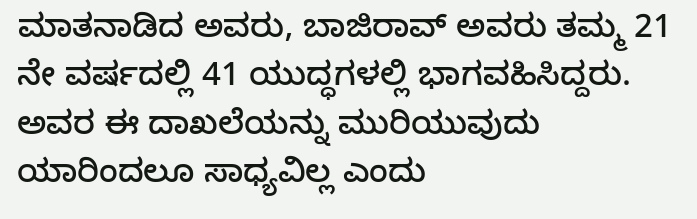ಮಾತನಾಡಿದ ಅವರು, ಬಾಜಿರಾವ್ ಅವರು ತಮ್ಮ 21 ನೇ ವರ್ಷದಲ್ಲಿ 41 ಯುದ್ಧಗಳಲ್ಲಿ ಭಾಗವಹಿಸಿದ್ದರು. ಅವರ ಈ ದಾಖಲೆಯನ್ನು ಮುರಿಯುವುದು ಯಾರಿಂದಲೂ ‌ಸಾಧ್ಯವಿಲ್ಲ ಎಂದು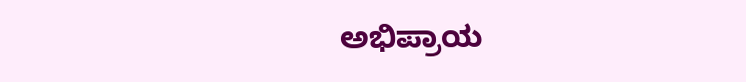ಅಭಿಪ್ರಾಯ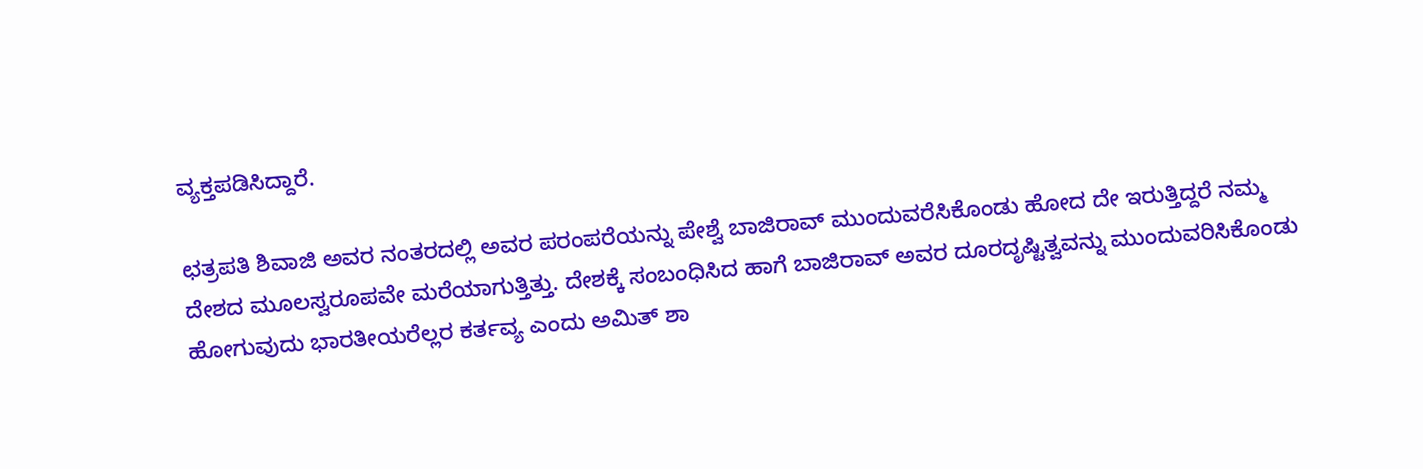ವ್ಯಕ್ತಪಡಿಸಿದ್ದಾರೆ.

ಛತ್ರಪತಿ ಶಿವಾಜಿ ಅವರ ನಂತರದಲ್ಲಿ ಅವರ ಪರಂಪರೆಯನ್ನು ಪೇಶ್ವೆ ಬಾಜಿರಾವ್ ಮುಂದುವರೆಸಿಕೊಂಡು ಹೋದ ದೇ ಇರುತ್ತಿದ್ದರೆ ನಮ್ಮ ದೇಶದ ಮೂಲ‌ಸ್ವರೂಪವೇ ಮರೆಯಾಗುತ್ತಿತ್ತು. ದೇಶಕ್ಕೆ ಸಂಬಂಧಿಸಿದ ಹಾಗೆ ಬಾಜಿರಾವ್ ಅವರ ದೂರದೃಷ್ಟಿತ್ವವನ್ನು ಮುಂದುವರಿಸಿಕೊಂಡು ಹೋಗುವುದು ಭಾರತೀಯರೆಲ್ಲರ ಕರ್ತವ್ಯ ಎಂದು ಅಮಿತ್ ಶಾ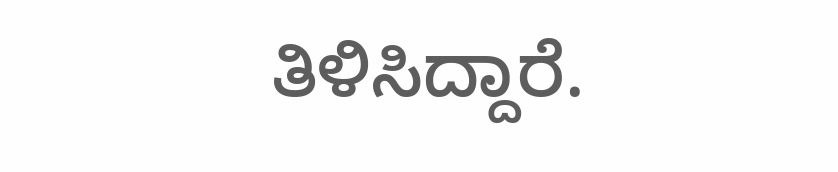ತಿಳಿಸಿದ್ದಾರೆ.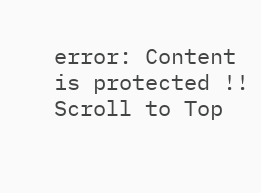error: Content is protected !!
Scroll to Top